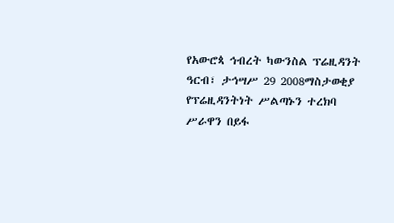የአውሮጳ ኅብረት ካውንስል ፕሬዚዳንት
ዓርብ፣ ታኅሣሥ 29 2008ማስታወቂያ
የፕሬዚዳንትነት ሥልጣኑን ተረክባ ሥራዋን በይፋ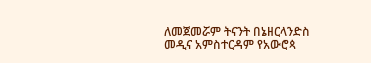ለመጀመሯም ትናንት በኔዘርላንድስ መዲና አምስተርዳም የአውሮጳ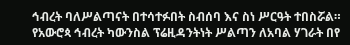ኅብረት ባለሥልጣናት በተሳተፉበት ስብሰባ እና ስነ ሥርዓት ተበስሯል። የአውሮጳ ኅብረት ካውንስል ፕሬዚዳንትነት ሥልጣን ለአባል ሃገራት በየ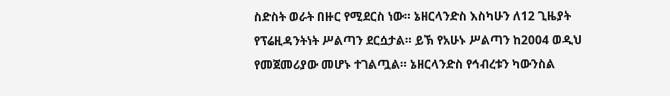ስድስት ወራት በዙር የሚደርስ ነው። ኔዘርላንድስ እስካሁን ለ12 ጊዜያት የፕሬዚዳንትነት ሥልጣን ደርሷታል። ይኽ የአሁኑ ሥልጣን ከ2004 ወዲህ የመጀመሪያው መሆኑ ተገልጧል። ኔዘርላንድስ የኅብረቱን ካውንስል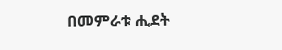በመምራቱ ሒደት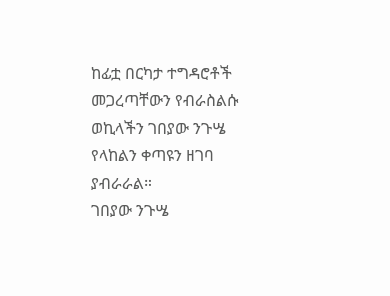ከፊቷ በርካታ ተግዳሮቶች መጋረጣቸውን የብራስልሱ ወኪላችን ገበያው ንጉሤ የላከልን ቀጣዩን ዘገባ ያብራራል።
ገበያው ንጉሤ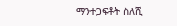ማንተጋፍቶት ስለሺ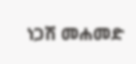ነጋሽ መሐመድ